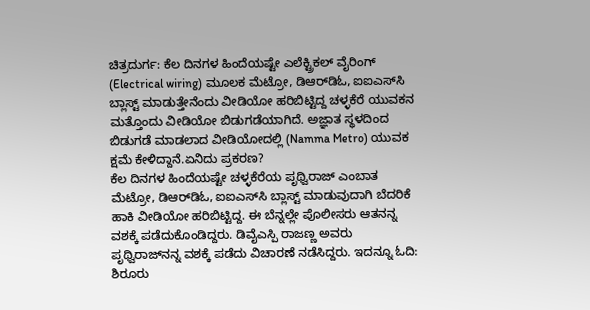ಚಿತ್ರದುರ್ಗ: ಕೆಲ ದಿನಗಳ ಹಿಂದೆಯಷ್ಟೇ ಎಲೆಕ್ಟ್ರಿಕಲ್‌ ವೈರಿಂಗ್ (Electrical wiring) ಮೂಲಕ ಮೆಟ್ರೋ, ಡಿಆರ್‌ಡಿಓ, ಐಐಎಸ್‌ಸಿ ಬ್ಲಾಸ್ಟ್‌ ಮಾಡುತ್ತೇನೆಂದು ವೀಡಿಯೋ ಹರಿಬಿಟ್ಟಿದ್ದ ಚಳ್ಳಕೆರೆ ಯುವಕನ ಮತ್ತೊಂದು ವೀಡಿಯೋ ಬಿಡುಗಡೆಯಾಗಿದೆ. ಅಜ್ಞಾತ ಸ್ಥಳದಿಂದ ಬಿಡುಗಡೆ ಮಾಡಲಾದ ವೀಡಿಯೋದಲ್ಲಿ (Namma Metro) ಯುವಕ ಕ್ಷಮೆ ಕೇಳಿದ್ದಾನೆ.ಏನಿದು ಪ್ರಕರಣ?
ಕೆಲ ದಿನಗಳ ಹಿಂದೆಯಷ್ಟೇ ಚಳ್ಳಕೆರೆಯ ಪೃಥ್ವಿರಾಜ್ ಎಂಬಾತ ಮೆಟ್ರೋ, ಡಿಆರ್‌ಡಿಓ, ಐಐಎಸ್‌ಸಿ ಬ್ಲಾಸ್ಟ್‌ ಮಾಡುವುದಾಗಿ ಬೆದರಿಕೆ ಹಾಕಿ ವೀಡಿಯೋ ಹರಿಬಿಟ್ಟಿದ್ದ. ಈ ಬೆನ್ನಲ್ಲೇ ಪೊಲೀಸರು ಆತನನ್ನ ವಶಕ್ಕೆ ಪಡೆದುಕೊಂಡಿದ್ದರು. ಡಿವೈಎಸ್ಪಿ ರಾಜಣ್ಣ ಅವರು ಪೃಥ್ವಿರಾಜ್‌ನನ್ನ ವಶಕ್ಕೆ ಪಡೆದು ವಿಚಾರಣೆ ನಡೆಸಿದ್ದರು. ಇದನ್ನೂ ಓದಿ: ಶಿರೂರು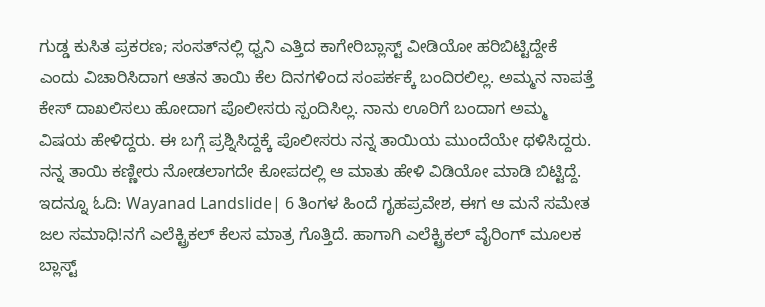ಗುಡ್ಡ ಕುಸಿತ ಪ್ರಕರಣ; ಸಂಸತ್‌ನಲ್ಲಿ ಧ್ವನಿ ಎತ್ತಿದ ಕಾಗೇರಿಬ್ಲಾಸ್ಟ್‌ ವೀಡಿಯೋ ಹರಿಬಿಟ್ಟಿದ್ದೇಕೆ ಎಂದು ವಿಚಾರಿಸಿದಾಗ ಆತನ ತಾಯಿ ಕೆಲ ದಿನಗಳಿಂದ ಸಂಪರ್ಕಕ್ಕೆ ಬಂದಿರಲಿಲ್ಲ. ಅಮ್ಮನ ನಾಪತ್ತೆ ಕೇಸ್ ದಾಖಲಿಸಲು ಹೋದಾಗ ಪೊಲೀಸರು ಸ್ಪಂದಿಸಿಲ್ಲ. ನಾನು ಊರಿಗೆ ಬಂದಾಗ ಅಮ್ಮ ವಿಷಯ ಹೇಳಿದ್ದರು. ಈ ಬಗ್ಗೆ ಪ್ರಶ್ನಿಸಿದ್ದಕ್ಕೆ ಪೊಲೀಸರು ನನ್ನ ತಾಯಿಯ ಮುಂದೆಯೇ ಥಳಿಸಿದ್ದರು. ನನ್ನ ತಾಯಿ ಕಣ್ಣೀರು ನೋಡಲಾಗದೇ ಕೋಪದಲ್ಲಿ ಆ ಮಾತು ಹೇಳಿ ವಿಡಿಯೋ ಮಾಡಿ ಬಿಟ್ಟಿದ್ದೆ. ಇದನ್ನೂ ಓದಿ: Wayanad Landslide| 6 ತಿಂಗಳ ಹಿಂದೆ ಗೃಹಪ್ರವೇಶ, ಈಗ ಆ ಮನೆ ಸಮೇತ ಜಲ ಸಮಾಧಿ!ನಗೆ ಎಲೆಕ್ಟ್ರಿಕಲ್ ಕೆಲಸ ಮಾತ್ರ ಗೊತ್ತಿದೆ. ಹಾಗಾಗಿ ಎಲೆಕ್ಟ್ರಿಕಲ್ ವೈರಿಂಗ್ ಮೂಲಕ ಬ್ಲಾಸ್ಟ್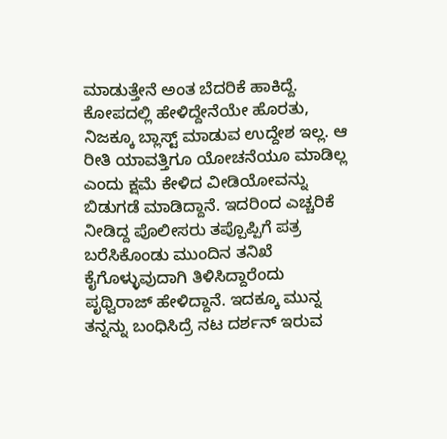ಮಾಡುತ್ತೇನೆ ಅಂತ ಬೆದರಿಕೆ ಹಾಕಿದ್ದೆ. ಕೋಪದಲ್ಲಿ ಹೇಳಿದ್ದೇನೆಯೇ ಹೊರತು, ನಿಜಕ್ಕೂ ಬ್ಲಾಸ್ಟ್‌ ಮಾಡುವ ಉದ್ದೇಶ ಇಲ್ಲ. ಆ ರೀತಿ ಯಾವತ್ತಿಗೂ ಯೋಚನೆಯೂ ಮಾಡಿಲ್ಲ ಎಂದು ಕ್ಷಮೆ ಕೇಳಿದ ವೀಡಿಯೋವನ್ನು ಬಿಡುಗಡೆ ಮಾಡಿದ್ದಾನೆ. ಇದರಿಂದ ಎಚ್ಚರಿಕೆ ನೀಡಿದ್ದ ಪೊಲೀಸರು ತಪ್ಪೊಪ್ಪಿಗೆ ಪತ್ರ ಬರೆಸಿಕೊಂಡು ಮುಂದಿನ ತನಿಖೆ ಕೈಗೊಳ್ಳುವುದಾಗಿ ತಿಳಿಸಿದ್ದಾರೆಂದು ಪೃಥ್ವಿರಾಜ್‌ ಹೇಳಿದ್ದಾನೆ. ಇದಕ್ಕೂ ಮುನ್ನ ತನ್ನನ್ನು ಬಂಧಿಸಿದ್ರೆ ನಟ ದರ್ಶನ್‌ ಇರುವ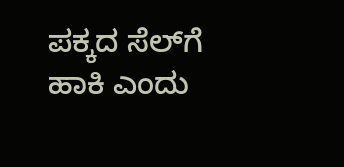ಪಕ್ಕದ ಸೆಲ್‌ಗೆ ಹಾಕಿ ಎಂದು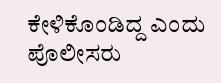ಕೇಳಿಕೊಂಡಿದ್ದ ಎಂದು ಪೊಲೀಸರು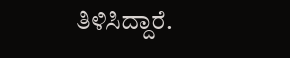ತಿಳಿಸಿದ್ದಾರೆ.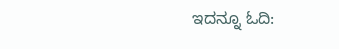ಇದನ್ನೂ ಓದಿ: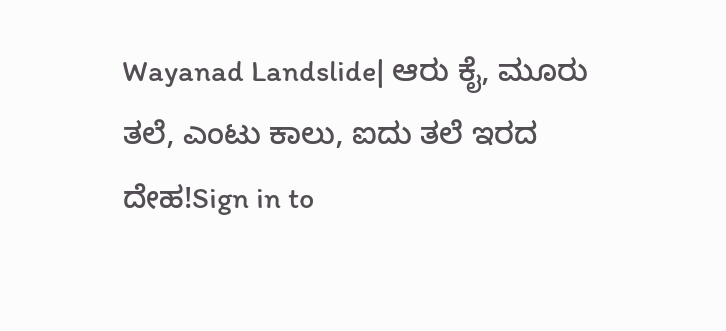Wayanad Landslide| ಆರು ಕೈ, ಮೂರು ತಲೆ, ಎಂಟು ಕಾಲು, ಐದು ತಲೆ ಇರದ ದೇಹ!Sign in to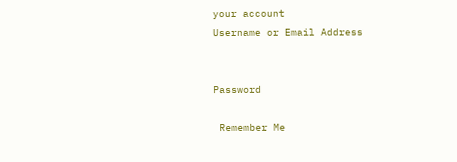your account
Username or Email Address


Password

 Remember Me